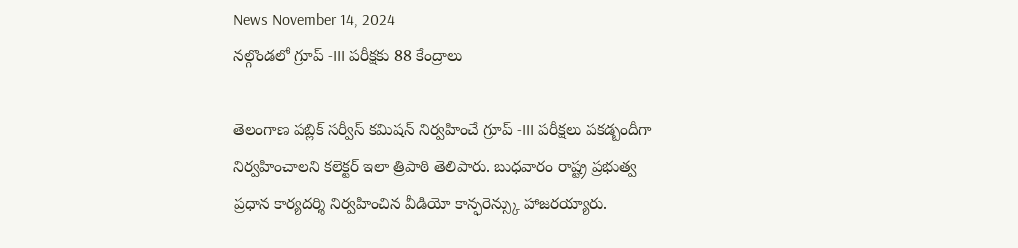News November 14, 2024
నల్గొండలో గ్రూప్ -III పరీక్షకు 88 కేంద్రాలు

తెలంగాణ పబ్లిక్ సర్వీస్ కమిషన్ నిర్వహించే గ్రూప్ -III పరీక్షలు పకడ్బందీగా నిర్వహించాలని కలెక్టర్ ఇలా త్రిపాఠి తెలిపారు. బుధవారం రాష్ట్ర ప్రభుత్వ ప్రధాన కార్యదర్శి నిర్వహించిన వీడియో కాన్ఫరెన్స్కు హాజరయ్యారు.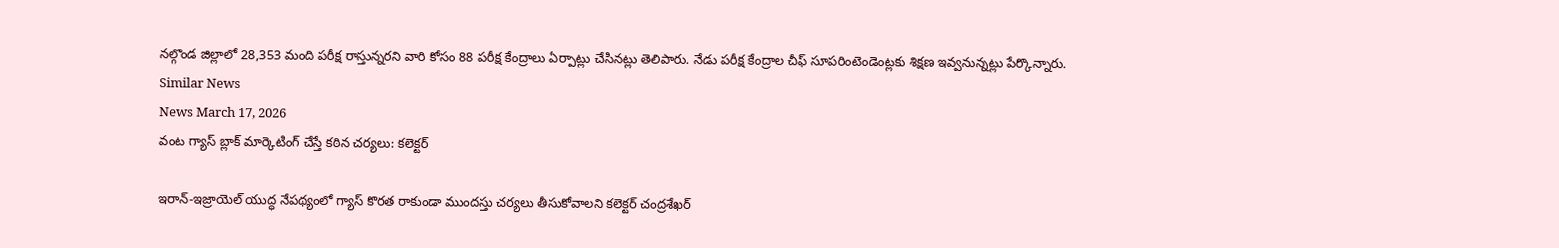నల్గొండ జిల్లాలో 28,353 మంది పరీక్ష రాస్తున్నరని వారి కోసం 88 పరీక్ష కేంద్రాలు ఏర్పాట్లు చేసినట్లు తెలిపారు. నేడు పరీక్ష కేంద్రాల చీఫ్ సూపరింటెండెంట్లకు శిక్షణ ఇవ్వనున్నట్లు పేర్కొన్నారు.
Similar News
News March 17, 2026
వంట గ్యాస్ బ్లాక్ మార్కెటింగ్ చేస్తే కఠిన చర్యలు: కలెక్టర్

ఇరాన్-ఇజ్రాయెల్ యుద్ధ నేపథ్యంలో గ్యాస్ కొరత రాకుండా ముందస్తు చర్యలు తీసుకోవాలని కలెక్టర్ చంద్రశేఖర్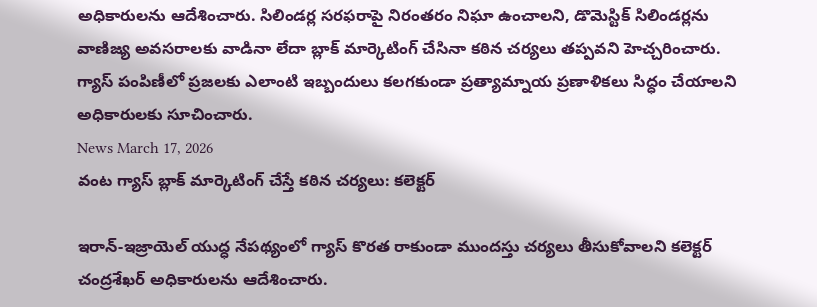అధికారులను ఆదేశించారు. సిలిండర్ల సరఫరాపై నిరంతరం నిఘా ఉంచాలని, డొమెస్టిక్ సిలిండర్లను వాణిజ్య అవసరాలకు వాడినా లేదా బ్లాక్ మార్కెటింగ్ చేసినా కఠిన చర్యలు తప్పవని హెచ్చరించారు. గ్యాస్ పంపిణీలో ప్రజలకు ఎలాంటి ఇబ్బందులు కలగకుండా ప్రత్యామ్నాయ ప్రణాళికలు సిద్ధం చేయాలని అధికారులకు సూచించారు.
News March 17, 2026
వంట గ్యాస్ బ్లాక్ మార్కెటింగ్ చేస్తే కఠిన చర్యలు: కలెక్టర్

ఇరాన్-ఇజ్రాయెల్ యుద్ధ నేపథ్యంలో గ్యాస్ కొరత రాకుండా ముందస్తు చర్యలు తీసుకోవాలని కలెక్టర్ చంద్రశేఖర్ అధికారులను ఆదేశించారు.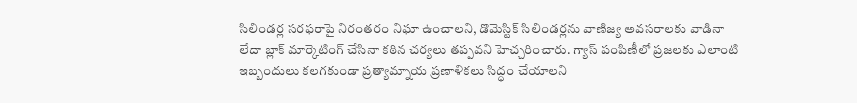సిలిండర్ల సరఫరాపై నిరంతరం నిఘా ఉంచాలని, డొమెస్టిక్ సిలిండర్లను వాణిజ్య అవసరాలకు వాడినా లేదా బ్లాక్ మార్కెటింగ్ చేసినా కఠిన చర్యలు తప్పవని హెచ్చరించారు. గ్యాస్ పంపిణీలో ప్రజలకు ఎలాంటి ఇబ్బందులు కలగకుండా ప్రత్యామ్నాయ ప్రణాళికలు సిద్ధం చేయాలని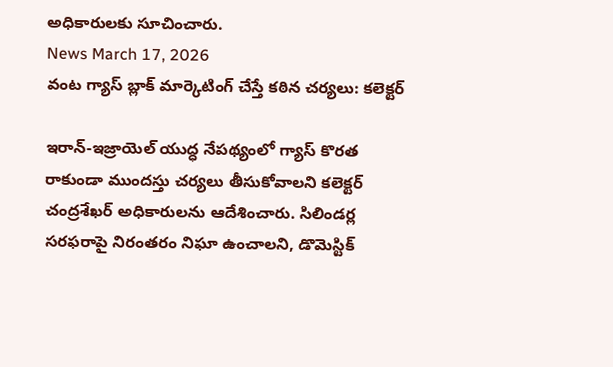అధికారులకు సూచించారు.
News March 17, 2026
వంట గ్యాస్ బ్లాక్ మార్కెటింగ్ చేస్తే కఠిన చర్యలు: కలెక్టర్

ఇరాన్-ఇజ్రాయెల్ యుద్ధ నేపథ్యంలో గ్యాస్ కొరత రాకుండా ముందస్తు చర్యలు తీసుకోవాలని కలెక్టర్ చంద్రశేఖర్ అధికారులను ఆదేశించారు. సిలిండర్ల సరఫరాపై నిరంతరం నిఘా ఉంచాలని, డొమెస్టిక్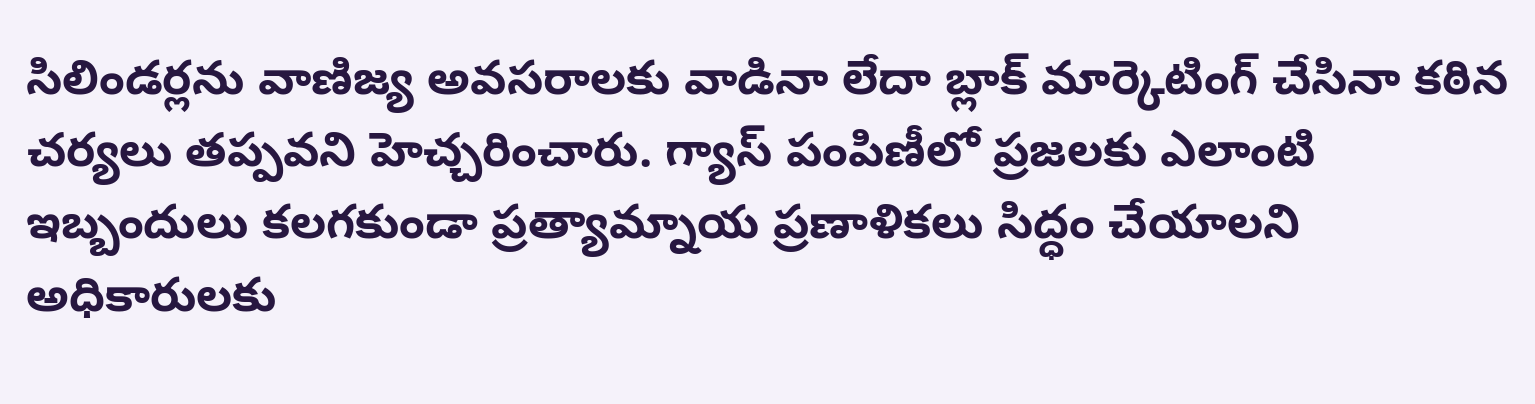సిలిండర్లను వాణిజ్య అవసరాలకు వాడినా లేదా బ్లాక్ మార్కెటింగ్ చేసినా కఠిన చర్యలు తప్పవని హెచ్చరించారు. గ్యాస్ పంపిణీలో ప్రజలకు ఎలాంటి ఇబ్బందులు కలగకుండా ప్రత్యామ్నాయ ప్రణాళికలు సిద్ధం చేయాలని అధికారులకు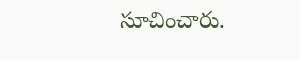సూచించారు.